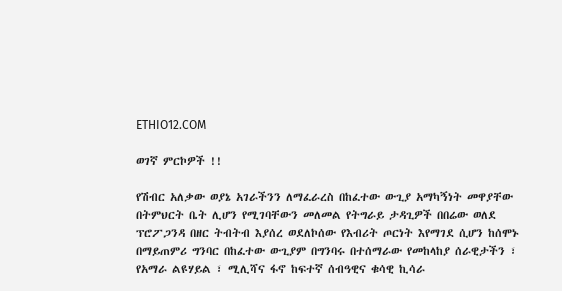ETHIO12.COM

ወገኛ ምርኮዎች !!

የሽብር አለቃው ወያኔ አገራችንን ለማፈራረስ በከፈተው ውጊያ አማካኝነት መዋያቸው በትምህርት ቤት ሊሆን የሚገባቸውን መለመል የትግራይ ታዳጊዎች በበሬው ወለደ ፕሮፖጋንዳ በዘር ትብትብ እያሰረ ወደለኮሰው የእብሪት ጦርነት እየማገደ ሲሆን ከሰሞኑ በማይጠምሪ ግንባር በከፈተው ውጊያም በግንባሩ በተሰማራው የመከላከያ ሰራዊታችን ፣ የአማራ ልዩሃይል ፣ ሚሊሻና ፋኖ ከፍተኛ ሰብዓዊና ቁሳዊ ኪሳራ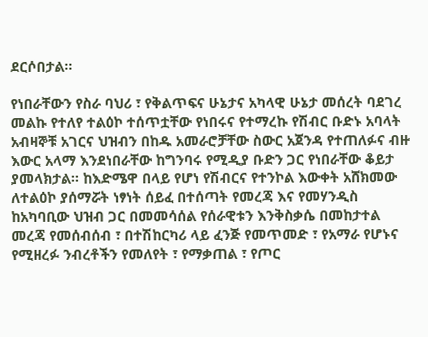ደርሶበታል፡፡

የነበራቸውን የስራ ባህሪ ፣ የቅልጥፍና ሁኔታና አካላዊ ሁኔታ መሰረት ባደገረ መልኩ የተለየ ተልዕኮ ተሰጥቷቸው የነበሩና የተማረኩ የሽብር ቡድኑ አባላት አብዛኞቹ አገርና ህዝብን በከዱ አመራሮቻቸው ስውር አጀንዳ የተጠለፉና ብዙ እውር አላማ እንደነበራቸው ከግንባሩ የሚዲያ ቡድን ጋር የነበራቸው ቆይታ ያመላክታል፡፡ ከእድሜዋ በላይ የሆነ የሽብርና የተንኮል እውቀት አሸክመው ለተልዕኮ ያሰማሯት ነፃነት ሰይፈ በተሰጣት የመረጃ እና የመሃንዲስ ከአካባቢው ህዝብ ጋር በመመሳሰል የሰራዊቱን እንቅስቃሴ በመከታተል መረጃ የመሰብሰብ ፣ በተሽከርካሪ ላይ ፈንጅ የመጥመድ ፣ የአማራ የሆኑና የሚዘረፉ ንብረቶችን የመለየት ፣ የማቃጠል ፣ የጦር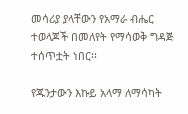መሳሪያ ያላቸውን የአማራ ብሔር ተወላጆች በመለየት የማሳወቅ ግዳጅ ተሰጥቷት ነበር፡፡

የጁንታውን እኩይ አላማ ለማሳካት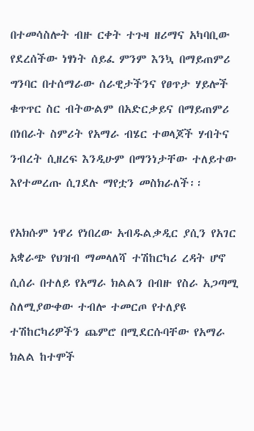በተመሳስሎት ብዙ ርቀት ተጉዛ ዘሪማና አካባቢው የደረሰችው ነፃነት ሰይፈ ምንም እንኳ በማይጠምሪ ግንባር በተሰማራው ሰራዊታችንና የፀጥታ ሃይሎች ቁጥጥር ስር ብትውልም በአድርቃይና በማይጠምሪ በነበራት ስምሪት የአማራ ብሄር ተወላጆች ሃብትና ንብረት ሲዘረፍ እንዲሁም በማንነታቸው ተለይተው እየተመረጡ ሲገደሉ ማየቷን መስክራለች፡፡

የአክሱም ነዋሪ የነበረው አብዱልቃዲር ያሲን የአገር አቋራጭ የህዝብ ማመላለሻ ተሽከርካሪ ረዳት ሆኖ ሲሰራ በተለይ የአማራ ክልልን በብዙ የስራ አጋጣሚ ስለሚያውቀው ተብሎ ተመርጦ የተለያዩ ተሽከርካሪዎችን ጨምሮ በሚደርሱባቸው የአማራ ክልል ከተሞች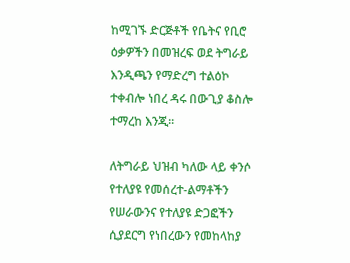ከሚገኙ ድርጅቶች የቤትና የቢሮ ዕቃዎችን በመዝረፍ ወደ ትግራይ እንዲጫን የማድረግ ተልዕኮ ተቀብሎ ነበረ ዳሩ በውጊያ ቆስሎ ተማረከ እንጂ፡፡

ለትግራይ ህዝብ ካለው ላይ ቀንሶ የተለያዩ የመሰረተ-ልማቶችን የሠራውንና የተለያዩ ድጋፎችን ሲያደርግ የነበረውን የመከላከያ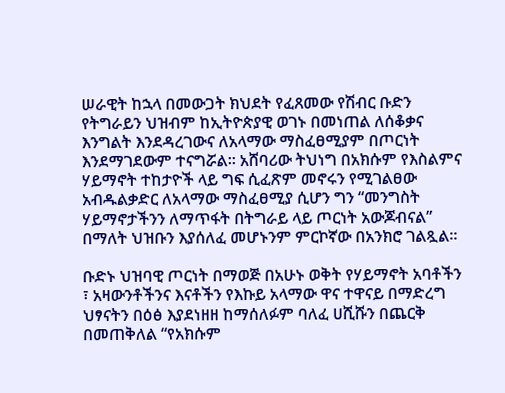ሠራዊት ከኋላ በመውጋት ክህደት የፈጸመው የሽብር ቡድን የትግራይን ህዝብም ከኢትዮጵያዊ ወገኑ በመነጠል ለሰቆቃና እንግልት እንደዳረገውና ለአላማው ማስፈፀሚያም በጦርነት እንደማገደውም ተናግሯል፡፡ አሸባሪው ትህነግ በአክሱም የእስልምና ሃይማኖት ተከታዮች ላይ ግፍ ሲፈጽም መኖሩን የሚገልፀው አብዱልቃድር ለአላማው ማስፈፀሚያ ሲሆን ግን “መንግስት ሃይማኖታችንን ለማጥፋት በትግራይ ላይ ጦርነት አውጆብናል” በማለት ህዝቡን እያሰለፈ መሆኑንም ምርኮኛው በአንክሮ ገልጿል፡፡

ቡድኑ ህዝባዊ ጦርነት በማወጅ በአሁኑ ወቅት የሃይማኖት አባቶችን ፣ አዛውንቶችንና እናቶችን የእኩይ አላማው ዋና ተዋናይ በማድረግ ህፃናትን በዕፅ እያደነዘዘ ከማሰለፉም ባለፈ ሀሺሹን በጨርቅ በመጠቅለል “የአክሱም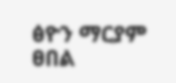ፅዮን ማርያም ፀበል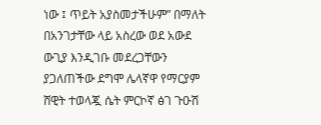ነው ፤ ጥይት አያስመታችሁም” በማለት በአንገታቸው ላይ አስረው ወደ አውደ ውጊያ እንዲገቡ መደረጋቸውን ያጋለጠችው ደግሞ ሌላኛዋ የማርያም ሸዊት ተወላጇ ሴት ምርኮኛ ፅገ ጉዑሽ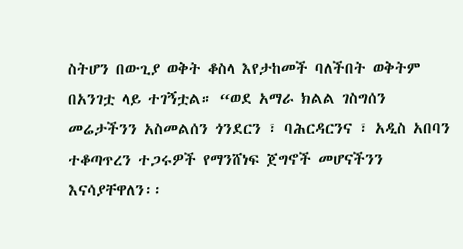ስትሆን በውጊያ ወቅት ቆስላ እየታከመች ባለችበት ወቅትም በአንገቷ ላይ ተገኝቷል። “ወደ አማራ ክልል ገስግሰን መሬታችንን አስመልሰን ጎንደርን ፣ ባሕርዳርንና ፣ አዲስ አበባን ተቆጣጥረን ተጋሩዎች የማንሸነፍ ጀግኖች መሆናችንን እናሳያቸዋለን፡፡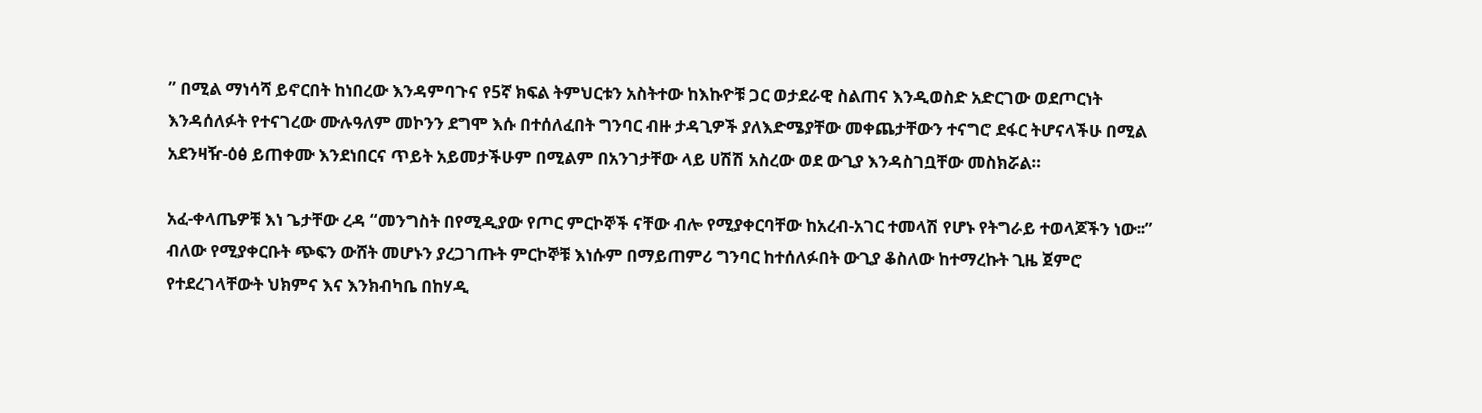” በሚል ማነሳሻ ይኖርበት ከነበረው እንዳምባጉና የ5ኛ ክፍል ትምህርቱን አስትተው ከእኩዮቹ ጋር ወታደራዊ ስልጠና እንዲወስድ አድርገው ወደጦርነት እንዳሰለፉት የተናገረው ሙሉዓለም መኮንን ደግሞ እሱ በተሰለፈበት ግንባር ብዙ ታዳጊዎች ያለእድሜያቸው መቀጨታቸውን ተናግሮ ደፋር ትሆናላችሁ በሚል አደንዛዥ-ዕፅ ይጠቀሙ እንደነበርና ጥይት አይመታችሁም በሚልም በአንገታቸው ላይ ሀሽሽ አስረው ወደ ውጊያ እንዳስገቧቸው መስክሯል።

አፈ-ቀላጤዎቹ እነ ጌታቸው ረዳ “መንግስት በየሚዲያው የጦር ምርኮኞች ናቸው ብሎ የሚያቀርባቸው ከአረብ-አገር ተመላሽ የሆኑ የትግራይ ተወላጆችን ነው፡፡” ብለው የሚያቀርቡት ጭፍን ውሸት መሆኑን ያረጋገጡት ምርኮኞቹ እነሱም በማይጠምሪ ግንባር ከተሰለፉበት ውጊያ ቆስለው ከተማረኩት ጊዜ ጀምሮ የተደረገላቸውት ህክምና እና እንክብካቤ በከሃዲ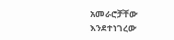አመራሮቻቸው እንደተነገረው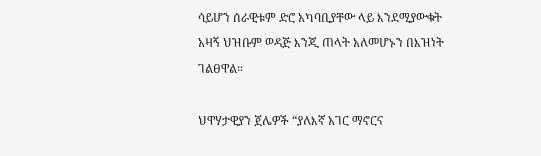ሳይሆን ሰራዊቱም ድሮ አካባቢያቸው ላይ እንደሚያውቁት አዛኝ ህዝቡም ወዳጅ እንጂ ጠላት አለመሆኑን በእዝነት ገልፀዋል።

ህዋሃታዊያን ጀሌዎች “ያለእኛ አገር ማኖርና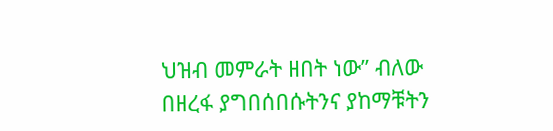ህዝብ መምራት ዘበት ነው” ብለው በዘረፋ ያግበሰበሱትንና ያከማቹትን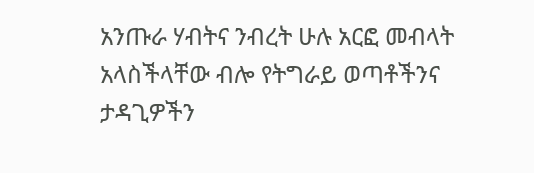አንጡራ ሃብትና ንብረት ሁሉ አርፎ መብላት አላስችላቸው ብሎ የትግራይ ወጣቶችንና ታዳጊዎችን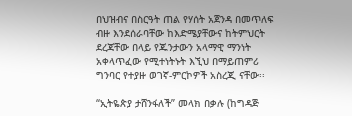በህዝብና በስርዓት ጠል የሃሰት አጀንዳ በመጥለፍ ብዙ እንደሰራባቸው ከእድሜያቸውና ከትምህርት ደረጃቸው በላይ የጁንታውን አላማዊ ማንነት አቀላጥፈው የሚተነትኑት እኚህ በማይጠምሪ ግንባር የተያዙ ወገኛ-ምርኮዎች አስረጂ ናቸው፡፡

“ኢትዬጵያ ታሸንፋለች” መላክ በቃሉ (ከግዳጅ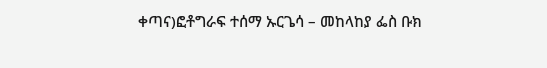ቀጣና)ፎቶግራፍ ተሰማ ኡርጌሳ – መከላከያ ፌስ ቡክ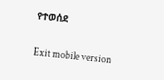የተወሰደ

Exit mobile version